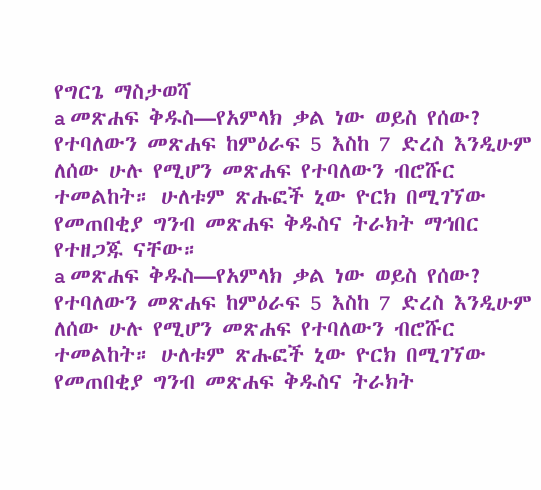የግርጌ ማስታወሻ
a መጽሐፍ ቅዱስ—የአምላክ ቃል ነው ወይስ የሰው? የተባለውን መጽሐፍ ከምዕራፍ 5 እስከ 7 ድረስ እንዲሁም ለሰው ሁሉ የሚሆን መጽሐፍ የተባለውን ብሮሹር ተመልከት። ሁለቱም ጽሑፎች ኒው ዮርክ በሚገኘው የመጠበቂያ ግንብ መጽሐፍ ቅዱስና ትራክት ማኅበር የተዘጋጁ ናቸው።
a መጽሐፍ ቅዱስ—የአምላክ ቃል ነው ወይስ የሰው? የተባለውን መጽሐፍ ከምዕራፍ 5 እስከ 7 ድረስ እንዲሁም ለሰው ሁሉ የሚሆን መጽሐፍ የተባለውን ብሮሹር ተመልከት። ሁለቱም ጽሑፎች ኒው ዮርክ በሚገኘው የመጠበቂያ ግንብ መጽሐፍ ቅዱስና ትራክት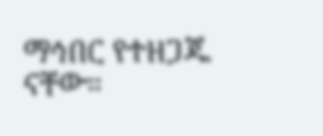ማኅበር የተዘጋጁ ናቸው።